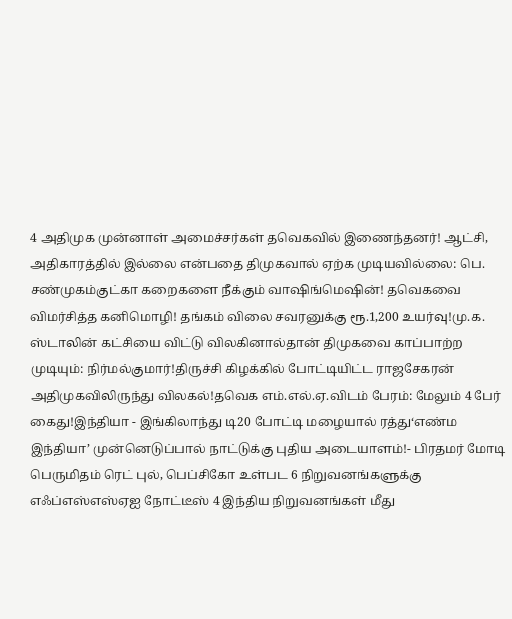4 அதிமுக முன்னாள் அமைச்சர்கள் தவெகவில் இணைந்தனர்! ஆட்சி, அதிகாரத்தில் இல்லை என்பதை திமுகவால் ஏற்க முடியவில்லை: பெ. சண்முகம்குட்கா கறைகளை நீக்கும் வாஷிங்மெஷின்! தவெகவை விமர்சித்த கனிமொழி! தங்கம் விலை சவரனுக்கு ரூ.1,200 உயர்வு!மு.க. ஸ்டாலின் கட்சியை விட்டு விலகினால்தான் திமுகவை காப்பாற்ற முடியும்: நிர்மல்குமார்!திருச்சி கிழக்கில் போட்டியிட்ட ராஜசேகரன் அதிமுகவிலிருந்து விலகல்!தவெக எம்.எல்.ஏ.விடம் பேரம்: மேலும் 4 பேர் கைது!இந்தியா - இங்கிலாந்து டி20 போட்டி மழையால் ரத்து‘எண்ம இந்தியா’ முன்னெடுப்பால் நாட்டுக்கு புதிய அடையாளம்!- பிரதமர் மோடி பெருமிதம் ரெட் புல், பெப்சிகோ உள்பட 6 நிறுவனங்களுக்கு எஃப்எஸ்எஸ்ஏஐ நோட்டீஸ் 4 இந்திய நிறுவனங்கள் மீது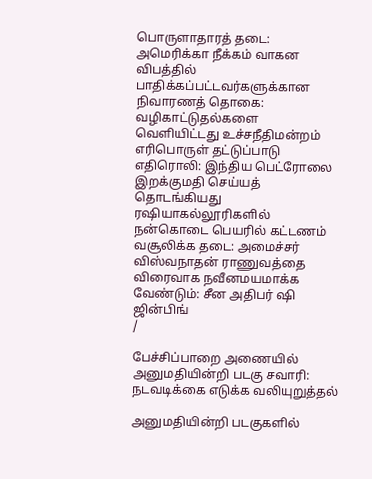பொருளாதாரத் தடை: அமெரிக்கா நீக்கம் வாகன விபத்தில் பாதிக்கப்பட்டவர்களுக்கான நிவாரணத் தொகை: வழிகாட்டுதல்களை வெளியிட்டது உச்சநீதிமன்றம் எரிபொருள் தட்டுப்பாடு எதிரொலி: இந்திய பெட்ரோலை இறக்குமதி செய்யத் தொடங்கியது ரஷியாகல்லூரிகளில் நன்கொடை பெயரில் கட்டணம் வசூலிக்க தடை: அமைச்சர் விஸ்வநாதன் ராணுவத்தை விரைவாக நவீனமயமாக்க வேண்டும்: சீன அதிபர் ஷி ஜின்பிங்
/

பேச்சிப்பாறை அணையில் அனுமதியின்றி படகு சவாரி: நடவடிக்கை எடுக்க வலியுறுத்தல்

அனுமதியின்றி படகுகளில்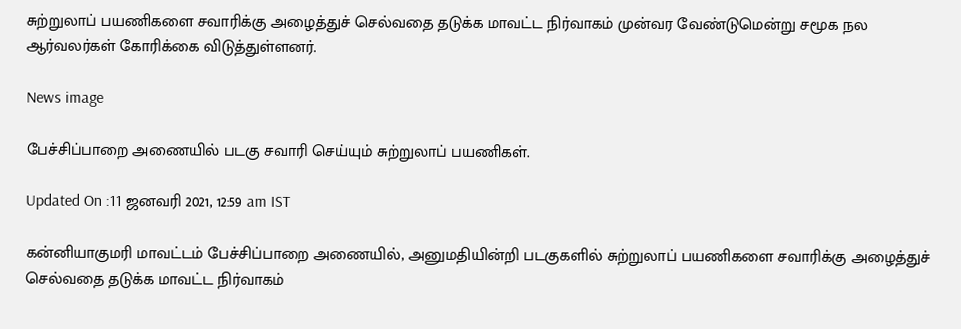சுற்றுலாப் பயணிகளை சவாரிக்கு அழைத்துச் செல்வதை தடுக்க மாவட்ட நிர்வாகம் முன்வர வேண்டுமென்று சமூக நல ஆர்வலர்கள் கோரிக்கை விடுத்துள்ளனர்.

News image

பேச்சிப்பாறை அணையில் படகு சவாரி செய்யும் சுற்றுலாப் பயணிகள்.

Updated On :11 ஜனவரி 2021, 12:59 am IST

கன்னியாகுமரி மாவட்டம் பேச்சிப்பாறை அணையில், அனுமதியின்றி படகுகளில் சுற்றுலாப் பயணிகளை சவாரிக்கு அழைத்துச் செல்வதை தடுக்க மாவட்ட நிர்வாகம்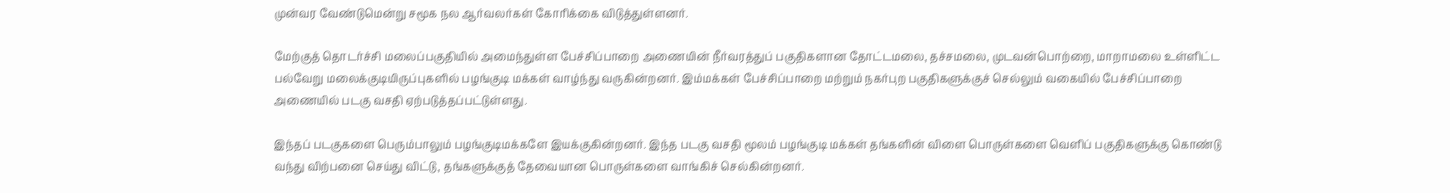முன்வர வேண்டுமென்று சமூக நல ஆர்வலர்கள் கோரிக்கை விடுத்துள்ளனர்.

மேற்குத் தொடர்ச்சி மலைப்பகுதியில் அமைந்துள்ள பேச்சிப்பாறை அணையின் நீர்வரத்துப் பகுதிகளான தோட்டமலை, தச்சமலை, முடவன்பொற்றை, மாறாமலை உள்ளிட்ட பல்வேறு மலைக்குடியிருப்புகளில் பழங்குடி மக்கள் வாழ்ந்து வருகின்றனர். இம்மக்கள் பேச்சிப்பாறை மற்றும் நகர்புற பகுதிகளுக்குச் செல்லும் வகையில் பேச்சிப்பாறை அணையில் படகு வசதி ஏற்படுத்தப்பட்டுள்ளது.

இந்தப் படகுகளை பெரும்பாலும் பழங்குடிமக்களே இயக்குகின்றனர். இந்த படகு வசதி மூலம் பழங்குடி மக்கள் தங்களின் விளை பொருள்களை வெளிப் பகுதிகளுக்கு கொண்டு வந்து விற்பனை செய்து விட்டு, தங்களுக்குத் தேவையான பொருள்களை வாங்கிச் செல்கின்றனர்.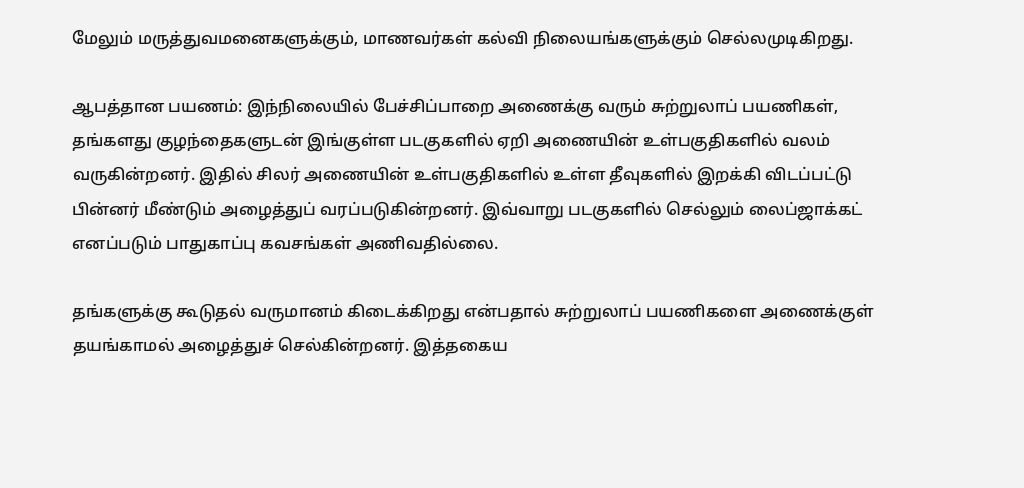மேலும் மருத்துவமனைகளுக்கும், மாணவர்கள் கல்வி நிலையங்களுக்கும் செல்லமுடிகிறது.

ஆபத்தான பயணம்: இந்நிலையில் பேச்சிப்பாறை அணைக்கு வரும் சுற்றுலாப் பயணிகள், தங்களது குழந்தைகளுடன் இங்குள்ள படகுகளில் ஏறி அணையின் உள்பகுதிகளில் வலம் வருகின்றனர். இதில் சிலர் அணையின் உள்பகுதிகளில் உள்ள தீவுகளில் இறக்கி விடப்பட்டு பின்னர் மீண்டும் அழைத்துப் வரப்படுகின்றனர். இவ்வாறு படகுகளில் செல்லும் லைப்ஜாக்கட் எனப்படும் பாதுகாப்பு கவசங்கள் அணிவதில்லை.

தங்களுக்கு கூடுதல் வருமானம் கிடைக்கிறது என்பதால் சுற்றுலாப் பயணிகளை அணைக்குள் தயங்காமல் அழைத்துச் செல்கின்றனர். இத்தகைய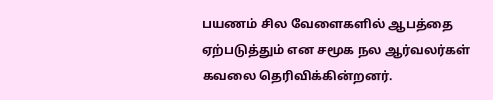பயணம் சில வேளைகளில் ஆபத்தை ஏற்படுத்தும் என சமூக நல ஆர்வலர்கள் கவலை தெரிவிக்கின்றனர்.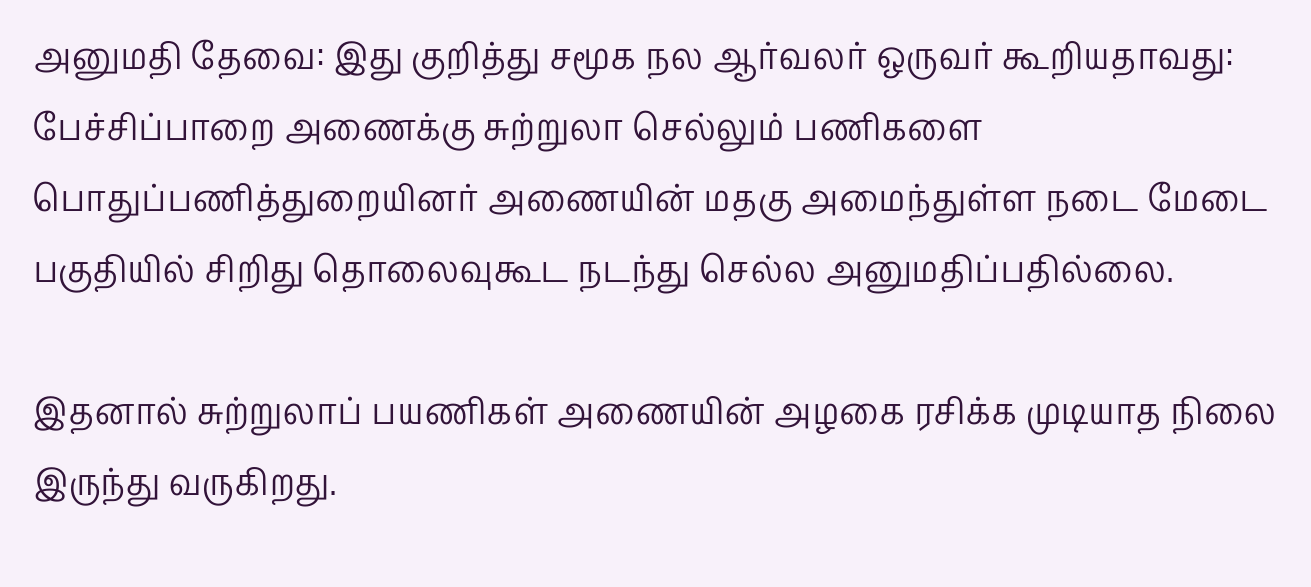அனுமதி தேவை: இது குறித்து சமூக நல ஆர்வலர் ஒருவர் கூறியதாவது: பேச்சிப்பாறை அணைக்கு சுற்றுலா செல்லும் பணிகளை பொதுப்பணித்துறையினர் அணையின் மதகு அமைந்துள்ள நடை மேடை பகுதியில் சிறிது தொலைவுகூட நடந்து செல்ல அனுமதிப்பதில்லை.

இதனால் சுற்றுலாப் பயணிகள் அணையின் அழகை ரசிக்க முடியாத நிலை இருந்து வருகிறது.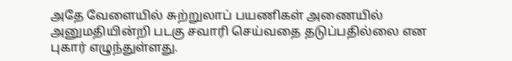அதே வேளையில் சுற்றுலாப் பயணிகள் அணையில் அனுமதியின்றி படகு சவாரி செய்வதை தடுப்பதில்லை என புகார் எழுந்துள்ளது.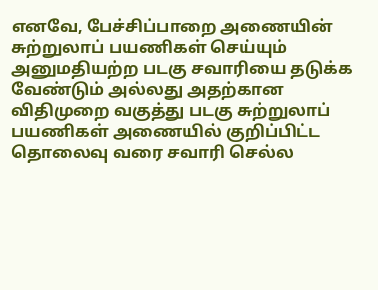எனவே, பேச்சிப்பாறை அணையின் சுற்றுலாப் பயணிகள் செய்யும் அனுமதியற்ற படகு சவாரியை தடுக்க வேண்டும் அல்லது அதற்கான விதிமுறை வகுத்து படகு சுற்றுலாப் பயணிகள் அணையில் குறிப்பிட்ட தொலைவு வரை சவாரி செல்ல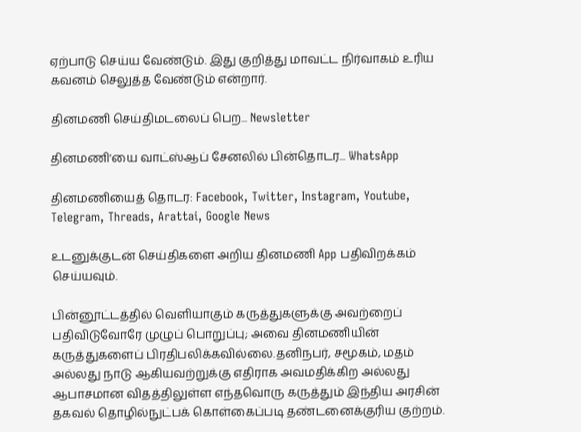ஏற்பாடு செய்ய வேண்டும். இது குறித்து மாவட்ட நிர்வாகம் உரிய கவனம் செலுத்த வேண்டும் என்றார்.

தினமணி செய்திமடலைப் பெற... Newsletter

தினமணி'யை வாட்ஸ்ஆப் சேனலில் பின்தொடர... WhatsApp

தினமணியைத் தொடர: Facebook, Twitter, Instagram, Youtube, Telegram, Threads, Arattai, Google News

உடனுக்குடன் செய்திகளை அறிய தினமணி App பதிவிறக்கம் செய்யவும்.

பின்னூட்டத்தில் வெளியாகும் கருத்துகளுக்கு அவற்றைப் பதிவிடுவோரே முழுப் பொறுப்பு; அவை தினமணியின் கருத்துகளைப் பிரதிபலிக்கவில்லை.தனிநபர், சமூகம், மதம் அல்லது நாடு ஆகியவற்றுக்கு எதிராக அவமதிக்கிற அல்லது ஆபாசமான விதத்திலுள்ள எந்தவொரு கருத்தும் இந்திய அரசின் தகவல் தொழில்நுட்பக் கொள்கைப்படி தண்டனைக்குரிய குற்றம்.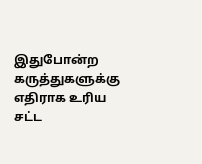இதுபோன்ற கருத்துகளுக்கு எதிராக உரிய சட்ட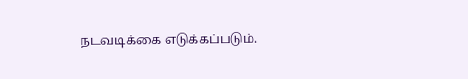நடவடிக்கை எடுக்கப்படும்.